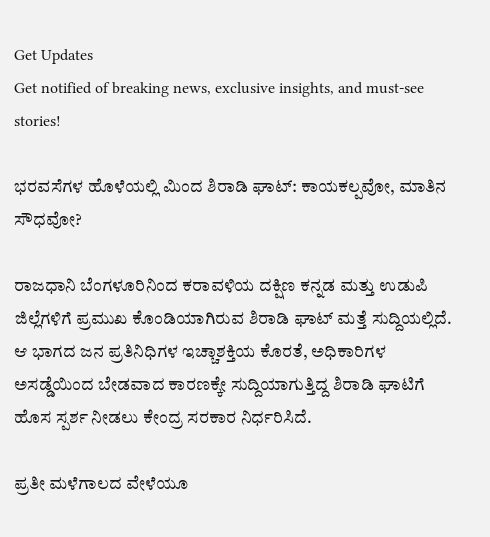Get Updates
Get notified of breaking news, exclusive insights, and must-see stories!

ಭರವಸೆಗಳ ಹೊಳೆಯಲ್ಲಿ ಮಿಂದ ಶಿರಾಡಿ ಘಾಟ್: ಕಾಯಕಲ್ಪವೋ, ಮಾತಿನ ಸೌಧವೋ?

ರಾಜಧಾನಿ ಬೆಂಗಳೂರಿನಿಂದ ಕರಾವಳಿಯ ದಕ್ಷಿಣ ಕನ್ನಡ ಮತ್ತು ಉಡುಪಿ ಜಿಲ್ಲೆಗಳಿಗೆ ಪ್ರಮುಖ ಕೊಂಡಿಯಾಗಿರುವ ಶಿರಾಡಿ ಘಾಟ್ ಮತ್ತೆ ಸುದ್ದಿಯಲ್ಲಿದೆ. ಆ ಭಾಗದ ಜನ ಪ್ರತಿನಿಧಿಗಳ ಇಚ್ಚಾಶಕ್ತಿಯ ಕೊರತೆ, ಅಧಿಕಾರಿಗಳ ಅಸಡ್ಡೆಯಿಂದ ಬೇಡವಾದ ಕಾರಣಕ್ಕೇ ಸುದ್ದಿಯಾಗುತ್ತಿದ್ದ ಶಿರಾಡಿ ಘಾಟಿಗೆ ಹೊಸ ಸ್ಪರ್ಶ ನೀಡಲು ಕೇಂದ್ರ ಸರಕಾರ ನಿರ್ಧರಿಸಿದೆ.

ಪ್ರತೀ ಮಳೆಗಾಲದ ವೇಳೆಯೂ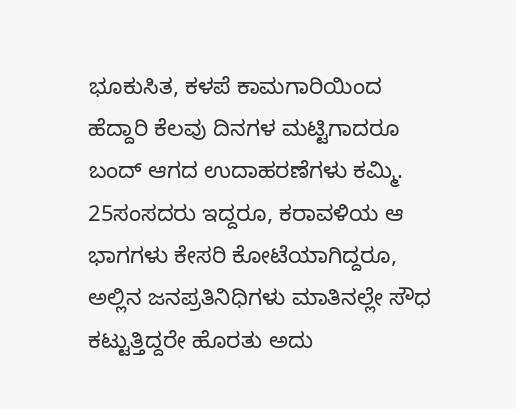ಭೂಕುಸಿತ, ಕಳಪೆ ಕಾಮಗಾರಿಯಿಂದ ಹೆದ್ದಾರಿ ಕೆಲವು ದಿನಗಳ ಮಟ್ಟಿಗಾದರೂ ಬಂದ್ ಆಗದ ಉದಾಹರಣೆಗಳು ಕಮ್ಮಿ. 25ಸಂಸದರು ಇದ್ದರೂ, ಕರಾವಳಿಯ ಆ ಭಾಗಗಳು ಕೇಸರಿ ಕೋಟೆಯಾಗಿದ್ದರೂ, ಅಲ್ಲಿನ ಜನಪ್ರತಿನಿಧಿಗಳು ಮಾತಿನಲ್ಲೇ ಸೌಧ ಕಟ್ಟುತ್ತಿದ್ದರೇ ಹೊರತು ಅದು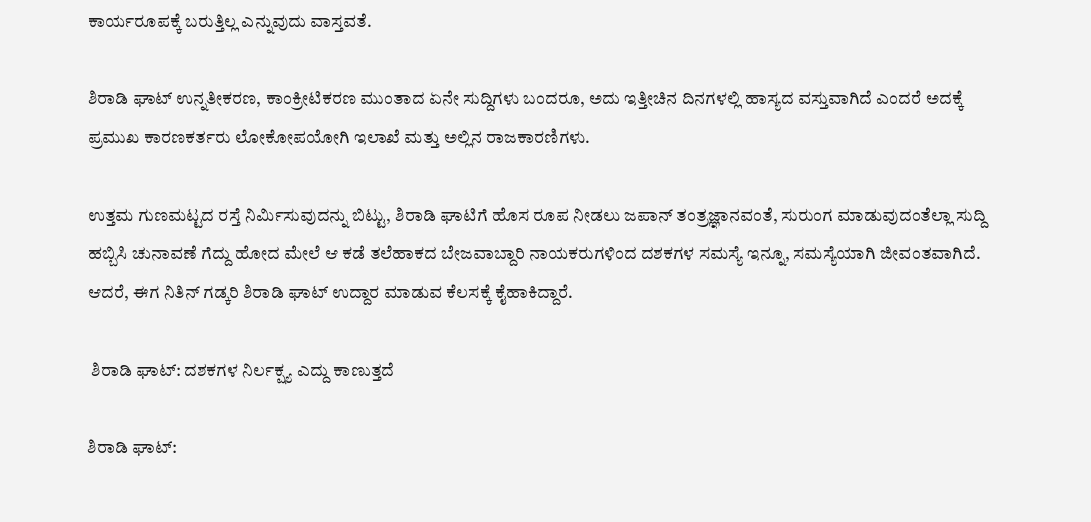ಕಾರ್ಯರೂಪಕ್ಕೆ ಬರುತ್ತಿಲ್ಲ ಎನ್ನುವುದು ವಾಸ್ತವತೆ.

ಶಿರಾಡಿ ಘಾಟ್ ಉನ್ನತೀಕರಣ, ಕಾಂಕ್ರೀಟಿಕರಣ ಮುಂತಾದ ಏನೇ ಸುದ್ದಿಗಳು ಬಂದರೂ, ಅದು ಇತ್ತೀಚಿನ ದಿನಗಳಲ್ಲಿ ಹಾಸ್ಯದ ವಸ್ತುವಾಗಿದೆ ಎಂದರೆ ಅದಕ್ಕೆ ಪ್ರಮುಖ ಕಾರಣಕರ್ತರು ಲೋಕೋಪಯೋಗಿ ಇಲಾಖೆ ಮತ್ತು ಅಲ್ಲಿನ ರಾಜಕಾರಣಿಗಳು.

ಉತ್ತಮ ಗುಣಮಟ್ಟದ ರಸ್ತೆ ನಿರ್ಮಿಸುವುದನ್ನು ಬಿಟ್ಟು, ಶಿರಾಡಿ ಘಾಟಿಗೆ ಹೊಸ ರೂಪ ನೀಡಲು ಜಪಾನ್ ತಂತ್ರಜ್ಞಾನವಂತೆ, ಸುರುಂಗ ಮಾಡುವುದಂತೆಲ್ಲಾ ಸುದ್ದಿ ಹಬ್ಬಿಸಿ ಚುನಾವಣೆ ಗೆದ್ದು ಹೋದ ಮೇಲೆ ಆ ಕಡೆ ತಲೆಹಾಕದ ಬೇಜವಾಬ್ದಾರಿ ನಾಯಕರುಗಳಿಂದ ದಶಕಗಳ ಸಮಸ್ಯೆ ಇನ್ನೂ, ಸಮಸ್ಯೆಯಾಗಿ ಜೀವಂತವಾಗಿದೆ. ಆದರೆ, ಈಗ ನಿತಿನ್ ಗಡ್ಕರಿ ಶಿರಾಡಿ ಘಾಟ್ ಉದ್ದಾರ ಮಾಡುವ ಕೆಲಸಕ್ಕೆ ಕೈಹಾಕಿದ್ದಾರೆ.

 ಶಿರಾಡಿ ಘಾಟ್: ದಶಕಗಳ ನಿರ್ಲಕ್ಷ್ಯ ಎದ್ದು ಕಾಣುತ್ತದೆ

ಶಿರಾಡಿ ಘಾಟ್: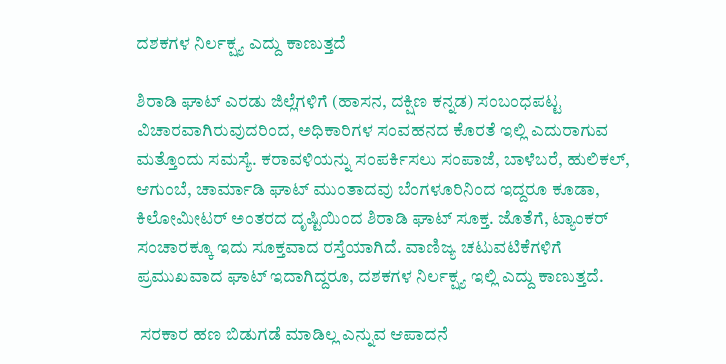ದಶಕಗಳ ನಿರ್ಲಕ್ಷ್ಯ ಎದ್ದು ಕಾಣುತ್ತದೆ

ಶಿರಾಡಿ ಘಾಟ್ ಎರಡು ಜಿಲ್ಲೆಗಳಿಗೆ (ಹಾಸನ, ದಕ್ಷಿಣ ಕನ್ನಡ) ಸಂಬಂಧಪಟ್ಟ ವಿಚಾರವಾಗಿರುವುದರಿಂದ, ಅಧಿಕಾರಿಗಳ ಸಂವಹನದ ಕೊರತೆ ಇಲ್ಲಿ ಎದುರಾಗುವ ಮತ್ತೊಂದು ಸಮಸ್ಯೆ. ಕರಾವಳಿಯನ್ನು ಸಂಪರ್ಕಿಸಲು ಸಂಪಾಜೆ, ಬಾಳೆಬರೆ, ಹುಲಿಕಲ್, ಆಗುಂಬೆ, ಚಾರ್ಮಾಡಿ ಘಾಟ್ ಮುಂತಾದವು ಬೆಂಗಳೂರಿನಿಂದ ಇದ್ದರೂ ಕೂಡಾ, ಕಿಲೋಮೀಟರ್ ಅಂತರದ ದೃಷ್ಟಿಯಿಂದ ಶಿರಾಡಿ ಘಾಟ್ ಸೂಕ್ತ. ಜೊತೆಗೆ, ಟ್ಯಾಂಕರ್ ಸಂಚಾರಕ್ಕೂ ಇದು ಸೂಕ್ತವಾದ ರಸ್ತೆಯಾಗಿದೆ. ವಾಣಿಜ್ಯ ಚಟುವಟಿಕೆಗಳಿಗೆ ಪ್ರಮುಖವಾದ ಘಾಟ್ ಇದಾಗಿದ್ದರೂ, ದಶಕಗಳ ನಿರ್ಲಕ್ಷ್ಯ ಇಲ್ಲಿ ಎದ್ದು ಕಾಣುತ್ತದೆ.

 ಸರಕಾರ ಹಣ ಬಿಡುಗಡೆ ಮಾಡಿಲ್ಲ ಎನ್ನುವ ಆಪಾದನೆ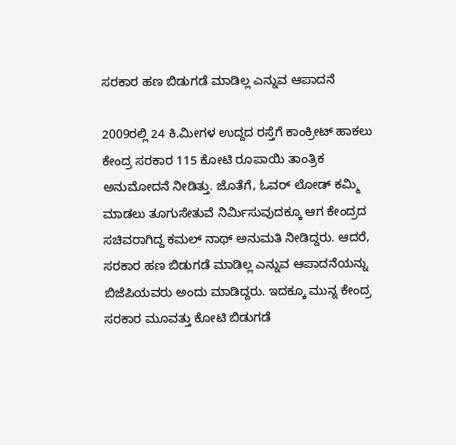ಸರಕಾರ ಹಣ ಬಿಡುಗಡೆ ಮಾಡಿಲ್ಲ ಎನ್ನುವ ಆಪಾದನೆ

2009ರಲ್ಲಿ 24 ಕಿ.ಮೀಗಳ ಉದ್ದದ ರಸ್ತೆಗೆ ಕಾಂಕ್ರೀಟ್ ಹಾಕಲು ಕೇಂದ್ರ ಸರಕಾರ 115 ಕೋಟಿ ರೂಪಾಯಿ ತಾಂತ್ರಿಕ ಅನುಮೋದನೆ ನೀಡಿತ್ತು. ಜೊತೆಗೆ, ಓವರ್ ಲೋಡ್ ಕಮ್ಮಿ ಮಾಡಲು ತೂಗುಸೇತುವೆ ನಿರ್ಮಿಸುವುದಕ್ಕೂ ಆಗ ಕೇಂದ್ರದ ಸಚಿವರಾಗಿದ್ದ ಕಮಲ್ ನಾಥ್ ಅನುಮತಿ ನೀಡಿದ್ದರು. ಆದರೆ, ಸರಕಾರ ಹಣ ಬಿಡುಗಡೆ ಮಾಡಿಲ್ಲ ಎನ್ನುವ ಆಪಾದನೆಯನ್ನು ಬಿಜೆಪಿಯವರು ಅಂದು ಮಾಡಿದ್ದರು. ಇದಕ್ಕೂ ಮುನ್ನ ಕೇಂದ್ರ ಸರಕಾರ ಮೂವತ್ತು ಕೋಟಿ ಬಿಡುಗಡೆ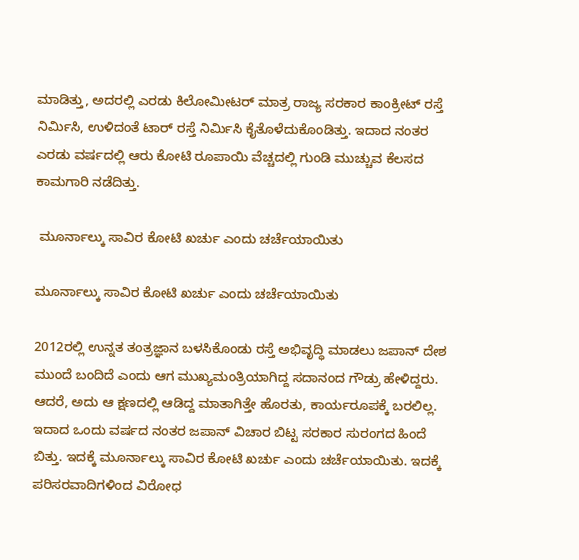ಮಾಡಿತ್ತು, ಅದರಲ್ಲಿ ಎರಡು ಕಿಲೋಮೀಟರ್ ಮಾತ್ರ ರಾಜ್ಯ ಸರಕಾರ ಕಾಂಕ್ರೀಟ್ ರಸ್ತೆ ನಿರ್ಮಿಸಿ, ಉಳಿದಂತೆ ಟಾರ್ ರಸ್ತೆ ನಿರ್ಮಿಸಿ ಕೈತೊಳೆದುಕೊಂಡಿತ್ತು. ಇದಾದ ನಂತರ ಎರಡು ವರ್ಷದಲ್ಲಿ ಆರು ಕೋಟಿ ರೂಪಾಯಿ ವೆಚ್ಚದಲ್ಲಿ ಗುಂಡಿ ಮುಚ್ಚುವ ಕೆಲಸದ ಕಾಮಗಾರಿ ನಡೆದಿತ್ತು.

 ಮೂರ್ನಾಲ್ಕು ಸಾವಿರ ಕೋಟಿ ಖರ್ಚು ಎಂದು ಚರ್ಚೆಯಾಯಿತು

ಮೂರ್ನಾಲ್ಕು ಸಾವಿರ ಕೋಟಿ ಖರ್ಚು ಎಂದು ಚರ್ಚೆಯಾಯಿತು

2012ರಲ್ಲಿ ಉನ್ನತ ತಂತ್ರಜ್ಞಾನ ಬಳಸಿಕೊಂಡು ರಸ್ತೆ ಅಭಿವೃದ್ಧಿ ಮಾಡಲು ಜಪಾನ್ ದೇಶ ಮುಂದೆ ಬಂದಿದೆ ಎಂದು ಆಗ ಮುಖ್ಯಮಂತ್ರಿಯಾಗಿದ್ದ ಸದಾನಂದ ಗೌಡ್ರು ಹೇಳಿದ್ದರು. ಆದರೆ, ಅದು ಆ ಕ್ಷಣದಲ್ಲಿ ಆಡಿದ್ದ ಮಾತಾಗಿತ್ತೇ ಹೊರತು, ಕಾರ್ಯರೂಪಕ್ಕೆ ಬರಲಿಲ್ಲ. ಇದಾದ ಒಂದು ವರ್ಷದ ನಂತರ ಜಪಾನ್ ವಿಚಾರ ಬಿಟ್ಟ ಸರಕಾರ ಸುರಂಗದ ಹಿಂದೆ ಬಿತ್ತು. ಇದಕ್ಕೆ ಮೂರ್ನಾಲ್ಕು ಸಾವಿರ ಕೋಟಿ ಖರ್ಚು ಎಂದು ಚರ್ಚೆಯಾಯಿತು. ಇದಕ್ಕೆ ಪರಿಸರವಾದಿಗಳಿಂದ ವಿರೋಧ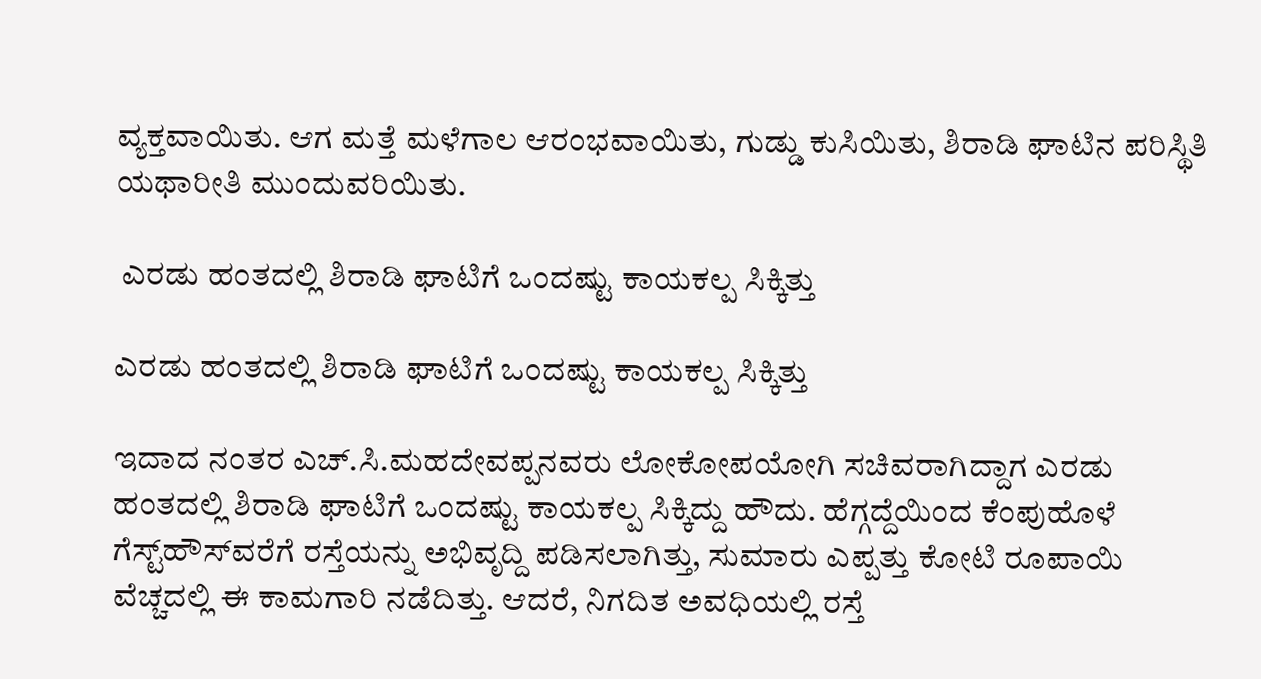ವ್ಯಕ್ತವಾಯಿತು. ಆಗ ಮತ್ತೆ ಮಳೆಗಾಲ ಆರಂಭವಾಯಿತು, ಗುಡ್ಡು ಕುಸಿಯಿತು, ಶಿರಾಡಿ ಘಾಟಿನ ಪರಿಸ್ಥಿತಿ ಯಥಾರೀತಿ ಮುಂದುವರಿಯಿತು.

 ಎರಡು ಹಂತದಲ್ಲಿ ಶಿರಾಡಿ ಘಾಟಿಗೆ ಒಂದಷ್ಟು ಕಾಯಕಲ್ಪ ಸಿಕ್ಕಿತ್ತು

ಎರಡು ಹಂತದಲ್ಲಿ ಶಿರಾಡಿ ಘಾಟಿಗೆ ಒಂದಷ್ಟು ಕಾಯಕಲ್ಪ ಸಿಕ್ಕಿತ್ತು

ಇದಾದ ನಂತರ ಎಚ್.ಸಿ.ಮಹದೇವಪ್ಪನವರು ಲೋಕೋಪಯೋಗಿ ಸಚಿವರಾಗಿದ್ದಾಗ ಎರಡು ಹಂತದಲ್ಲಿ ಶಿರಾಡಿ ಘಾಟಿಗೆ ಒಂದಷ್ಟು ಕಾಯಕಲ್ಪ ಸಿಕ್ಕಿದ್ದು ಹೌದು. ಹೆಗ್ಗದ್ದೆಯಿಂದ ಕೆಂಪುಹೊಳೆ ಗೆಸ್ಟ್‌ಹೌಸ್‌ವರೆಗೆ ರಸ್ತೆಯನ್ನು ಅಭಿವೃದ್ದಿ ಪಡಿಸಲಾಗಿತ್ತು, ಸುಮಾರು ಎಪ್ಪತ್ತು ಕೋಟಿ ರೂಪಾಯಿ ವೆಚ್ಚದಲ್ಲಿ ಈ ಕಾಮಗಾರಿ ನಡೆದಿತ್ತು. ಆದರೆ, ನಿಗದಿತ ಅವಧಿಯಲ್ಲಿ ರಸ್ತೆ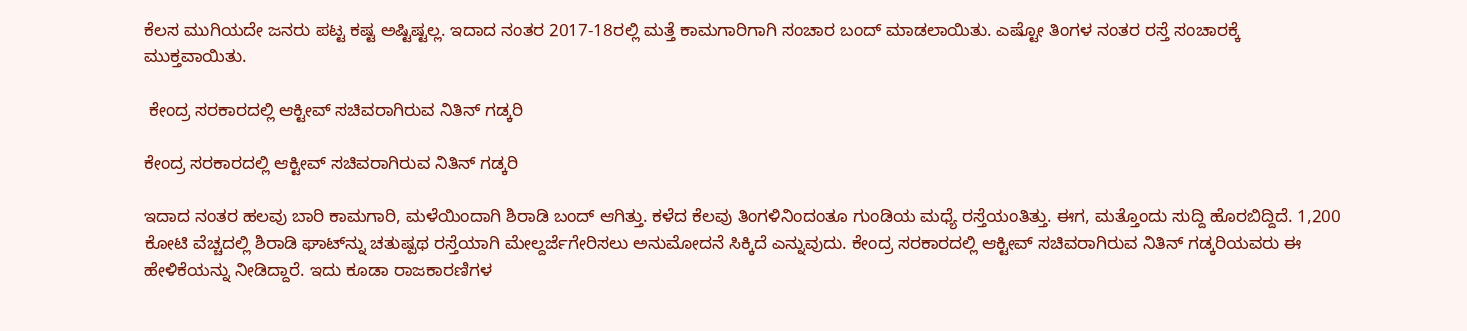ಕೆಲಸ ಮುಗಿಯದೇ ಜನರು ಪಟ್ಟ ಕಷ್ಟ ಅಷ್ಟಿಷ್ಟಲ್ಲ. ಇದಾದ ನಂತರ 2017-18ರಲ್ಲಿ ಮತ್ತೆ ಕಾಮಗಾರಿಗಾಗಿ ಸಂಚಾರ ಬಂದ್ ಮಾಡಲಾಯಿತು. ಎಷ್ಟೋ ತಿಂಗಳ ನಂತರ ರಸ್ತೆ ಸಂಚಾರಕ್ಕೆ ಮುಕ್ತವಾಯಿತು.

 ಕೇಂದ್ರ ಸರಕಾರದಲ್ಲಿ ಆಕ್ಟೀವ್ ಸಚಿವರಾಗಿರುವ ನಿತಿನ್ ಗಡ್ಕರಿ

ಕೇಂದ್ರ ಸರಕಾರದಲ್ಲಿ ಆಕ್ಟೀವ್ ಸಚಿವರಾಗಿರುವ ನಿತಿನ್ ಗಡ್ಕರಿ

ಇದಾದ ನಂತರ ಹಲವು ಬಾರಿ ಕಾಮಗಾರಿ, ಮಳೆಯಿಂದಾಗಿ ಶಿರಾಡಿ ಬಂದ್ ಆಗಿತ್ತು. ಕಳೆದ ಕೆಲವು ತಿಂಗಳಿನಿಂದಂತೂ ಗುಂಡಿಯ ಮಧ್ಯೆ ರಸ್ತೆಯಂತಿತ್ತು. ಈಗ, ಮತ್ತೊಂದು ಸುದ್ದಿ ಹೊರಬಿದ್ದಿದೆ. 1,200 ಕೋಟಿ ವೆಚ್ಚದಲ್ಲಿ ಶಿರಾಡಿ ಘಾಟ್‌ನ್ನು ಚತುಷ್ಪಥ ರಸ್ತೆಯಾಗಿ ಮೇಲ್ದರ್ಜೆಗೇರಿಸಲು ಅನುಮೋದನೆ ಸಿಕ್ಕಿದೆ ಎನ್ನುವುದು. ಕೇಂದ್ರ ಸರಕಾರದಲ್ಲಿ ಆಕ್ಟೀವ್ ಸಚಿವರಾಗಿರುವ ನಿತಿನ್ ಗಡ್ಕರಿಯವರು ಈ ಹೇಳಿಕೆಯನ್ನು ನೀಡಿದ್ದಾರೆ. ಇದು ಕೂಡಾ ರಾಜಕಾರಣಿಗಳ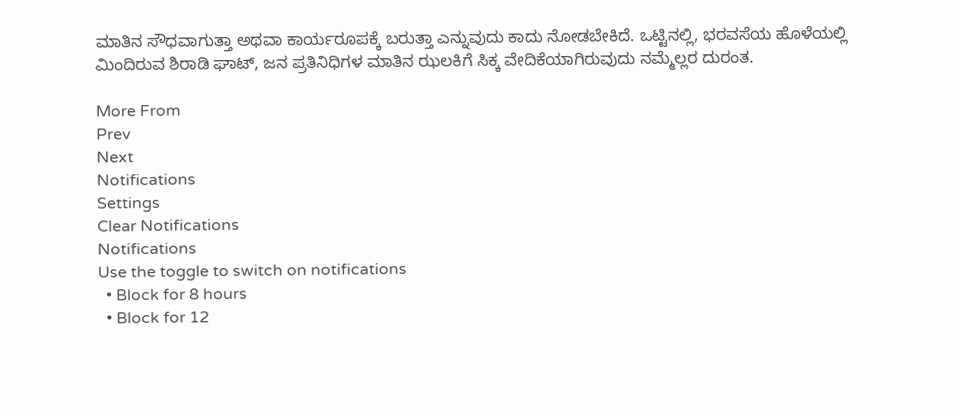ಮಾತಿನ ಸೌಧವಾಗುತ್ತಾ ಅಥವಾ ಕಾರ್ಯರೂಪಕ್ಕೆ ಬರುತ್ತಾ ಎನ್ನುವುದು ಕಾದು ನೋಡಬೇಕಿದೆ. ಒಟ್ಟಿನಲ್ಲಿ, ಭರವಸೆಯ ಹೊಳೆಯಲ್ಲಿ ಮಿಂದಿರುವ ಶಿರಾಡಿ ಘಾಟ್, ಜನ ಪ್ರತಿನಿಧಿಗಳ ಮಾತಿನ ಝಲಕಿಗೆ ಸಿಕ್ಕ ವೇದಿಕೆಯಾಗಿರುವುದು ನಮ್ಮೆಲ್ಲರ ದುರಂತ.

More From
Prev
Next
Notifications
Settings
Clear Notifications
Notifications
Use the toggle to switch on notifications
  • Block for 8 hours
  • Block for 12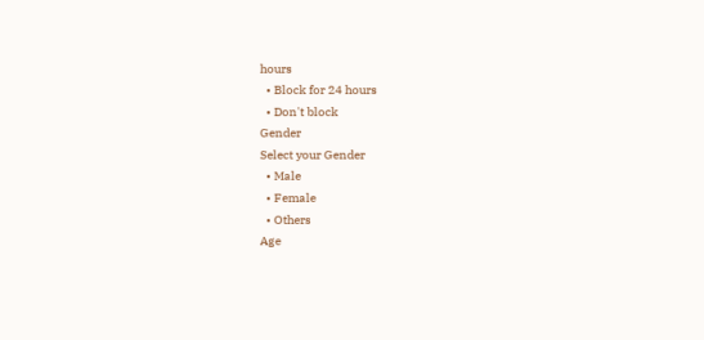hours
  • Block for 24 hours
  • Don't block
Gender
Select your Gender
  • Male
  • Female
  • Others
Age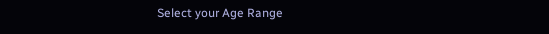Select your Age Range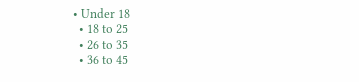• Under 18
  • 18 to 25
  • 26 to 35
  • 36 to 45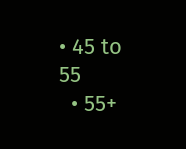• 45 to 55
  • 55+